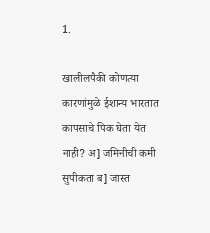1.

खालीलपैकी कोणत्या कारणांमुळे ईशान्य भारतात कापसाचे पिक घेता येत नाही? अ] जमिनीची कमी सुपीकता ब] जास्त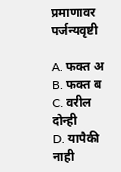प्रमाणावर पर्जन्यवृष्टी

A. फक्त अ
B. फक्त ब
C. वरील दोन्ही
D. यापैकी नाही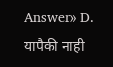Answer» D. यापैकी नाही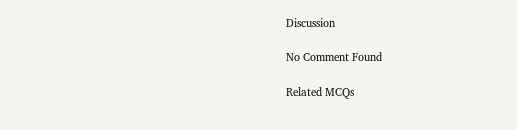Discussion

No Comment Found

Related MCQs